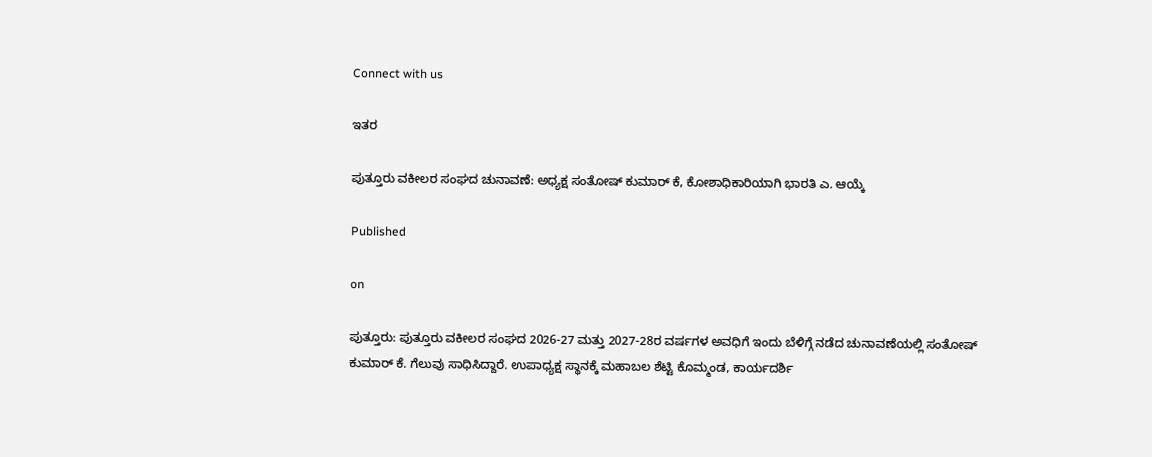Connect with us

ಇತರ

ಪುತ್ತೂರು ವಕೀಲರ ಸಂಘದ ಚುನಾವಣೆ: ಅಧ್ಯಕ್ಷ ಸಂತೋಷ್ ಕುಮಾರ್ ಕೆ, ಕೋಶಾಧಿಕಾರಿಯಾಗಿ ಭಾರತಿ ಎ. ಆಯ್ಕೆ

Published

on

ಪುತ್ತೂರು: ಪುತ್ತೂರು ವಕೀಲರ ಸಂಘದ 2026-27 ಮತ್ತು 2027-28ರ ವರ್ಷಗಳ ಅವಧಿಗೆ ಇಂದು ಬೆಳಿಗ್ಗೆ ನಡೆದ ಚುನಾವಣೆಯಲ್ಲಿ ಸಂತೋಷ್ ಕುಮಾರ್ ಕೆ. ಗೆಲುವು ಸಾಧಿಸಿದ್ದಾರೆ. ಉಪಾಧ್ಯಕ್ಷ ಸ್ಥಾನಕ್ಕೆ ಮಹಾಬಲ ಶೆಟ್ಟಿ ಕೊಮ್ಮಂಡ, ಕಾರ್ಯದರ್ಶಿ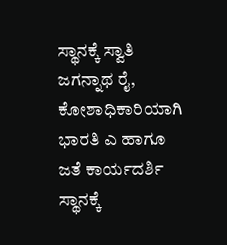ಸ್ಥಾನಕ್ಕೆ ಸ್ವಾತಿ ಜಗನ್ನಾಥ ರೈ, ಕೋಶಾಧಿಕಾರಿಯಾಗಿ ಭಾರತಿ ಎ ಹಾಗೂ ಜತೆ ಕಾರ್ಯದರ್ಶಿ ಸ್ಥಾನಕ್ಕೆ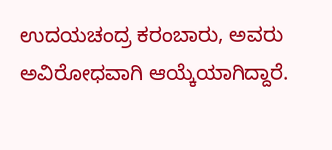ಉದಯಚಂದ್ರ ಕರಂಬಾರು, ಅವರು ಅವಿರೋಧವಾಗಿ ಆಯ್ಕೆಯಾಗಿದ್ದಾರೆ.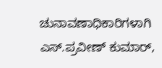ಚುನಾವಣಾಧಿಕಾರಿಗಳಾಗಿ ಎಸ್.ಪ್ರವೀಣ್‌ ಕುಮಾ‌ರ್,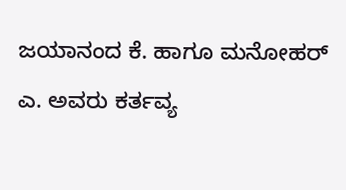ಜಯಾನಂದ ಕೆ. ಹಾಗೂ ಮನೋಹರ್ ಎ. ಅವರು ಕರ್ತವ್ಯ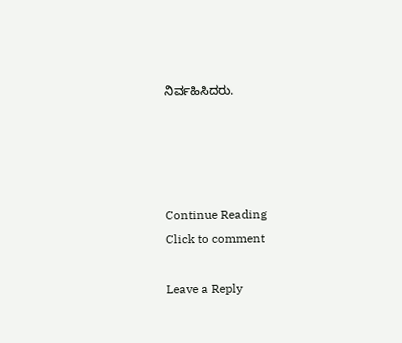ನಿರ್ವಹಿಸಿದರು.




Continue Reading
Click to comment

Leave a Reply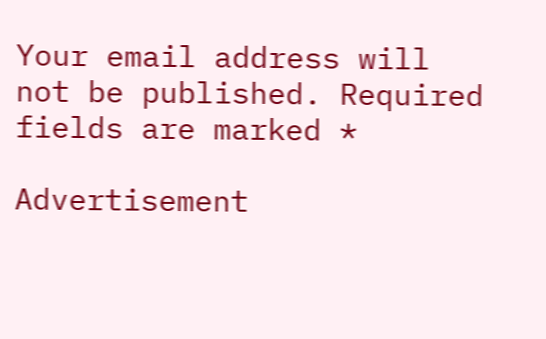Your email address will not be published. Required fields are marked *

Advertisement